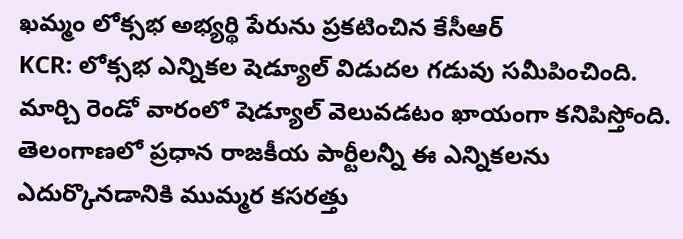ఖమ్మం లోక్సభ అభ్యర్థి పేరును ప్రకటించిన కేసీఆర్
KCR: లోక్సభ ఎన్నికల షెడ్యూల్ విడుదల గడువు సమీపించింది. మార్చి రెండో వారంలో షెడ్యూల్ వెలువడటం ఖాయంగా కనిపిస్తోంది. తెలంగాణలో ప్రధాన రాజకీయ పార్టీలన్నీ ఈ ఎన్నికలను ఎదుర్కొనడానికి ముమ్మర కసరత్తు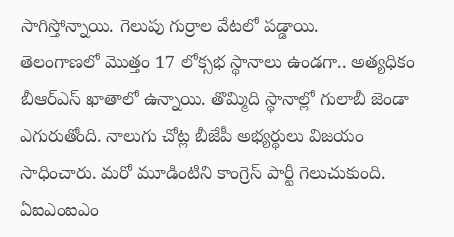సాగిస్తోన్నాయి. గెలుపు గుర్రాల వేటలో పడ్డాయి.
తెలంగాణలో మొత్తం 17 లోక్సభ స్థానాలు ఉండగా.. అత్యధికం బీఆర్ఎస్ ఖాతాలో ఉన్నాయి. తొమ్మిది స్థానాల్లో గులాబీ జెండా ఎగురుతోంది. నాలుగు చోట్ల బీజేపీ అభ్యర్థులు విజయం సాధించారు. మరో మూడింటిని కాంగ్రెస్ పార్టీ గెలుచుకుంది. ఏఐఎంఐఎం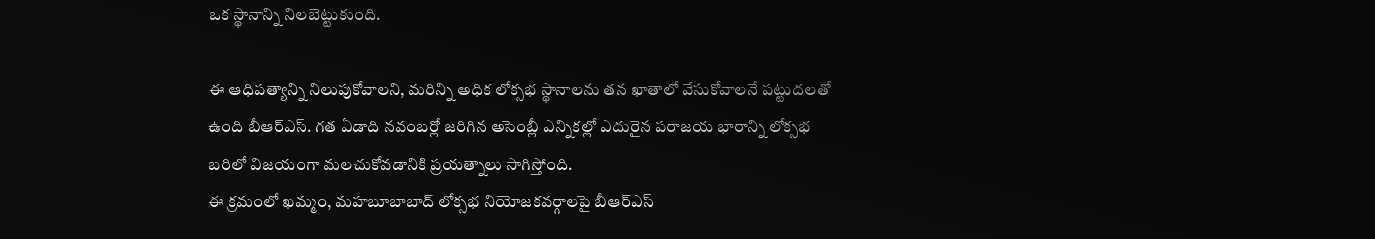ఒక స్థానాన్ని నిలబెట్టుకుంది.

ఈ ఆధిపత్యాన్ని నిలుపుకోవాలని, మరిన్ని అధిక లోక్సభ స్థానాలను తన ఖాతాలో వేసుకోవాలనే పట్టుదలతో ఉంది బీఆర్ఎస్. గత ఏడాది నవంబర్లో జరిగిన అసెంబ్లీ ఎన్నికల్లో ఎదురైన పరాజయ భారాన్ని లోక్సభ బరిలో విజయంగా మలచుకోవడానికి ప్రయత్నాలు సాగిస్తోంది.
ఈ క్రమంలో ఖమ్మం, మహబూబాబాద్ లోక్సభ నియోజకవర్గాలపై బీఆర్ఎస్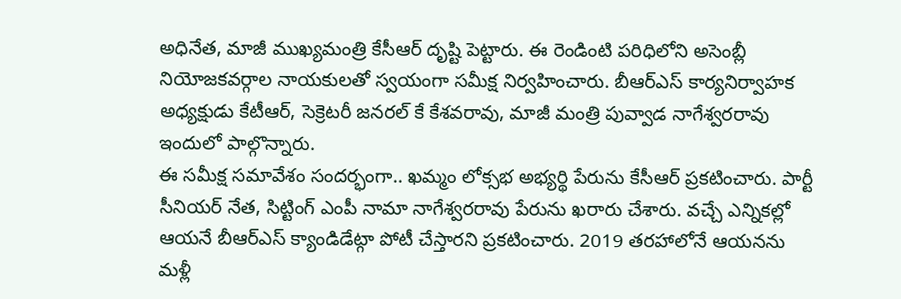అధినేత, మాజీ ముఖ్యమంత్రి కేసీఆర్ దృష్టి పెట్టారు. ఈ రెండింటి పరిధిలోని అసెంబ్లీ నియోజకవర్గాల నాయకులతో స్వయంగా సమీక్ష నిర్వహించారు. బీఆర్ఎస్ కార్యనిర్వాహక అధ్యక్షుడు కేటీఆర్, సెక్రెటరీ జనరల్ కే కేశవరావు, మాజీ మంత్రి పువ్వాడ నాగేశ్వరరావు ఇందులో పాల్గొన్నారు.
ఈ సమీక్ష సమావేశం సందర్భంగా.. ఖమ్మం లోక్సభ అభ్యర్థి పేరును కేసీఆర్ ప్రకటించారు. పార్టీ సీనియర్ నేత, సిట్టింగ్ ఎంపీ నామా నాగేశ్వరరావు పేరును ఖరారు చేశారు. వచ్చే ఎన్నికల్లో ఆయనే బీఆర్ఎస్ క్యాండిడేట్గా పోటీ చేస్తారని ప్రకటించారు. 2019 తరహాలోనే ఆయనను మళ్లీ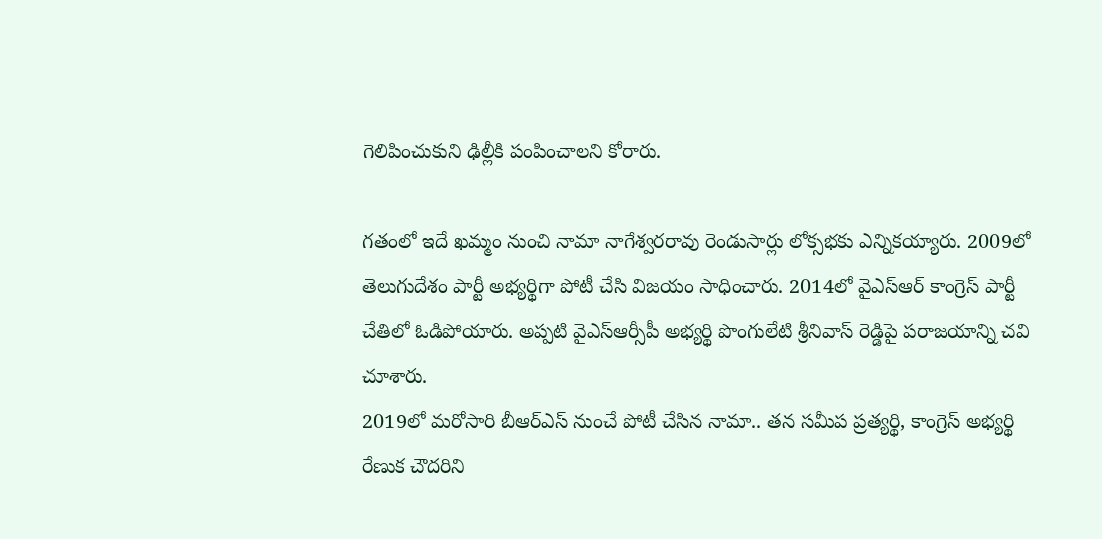గెలిపించుకుని ఢిల్లీకి పంపించాలని కోరారు.

గతంలో ఇదే ఖమ్మం నుంచి నామా నాగేశ్వరరావు రెండుసార్లు లోక్సభకు ఎన్నికయ్యారు. 2009లో తెలుగుదేశం పార్టీ అభ్యర్థిగా పోటీ చేసి విజయం సాధించారు. 2014లో వైఎస్ఆర్ కాంగ్రెస్ పార్టీ చేతిలో ఓడిపోయారు. అప్పటి వైఎస్ఆర్సీపీ అభ్యర్థి పొంగులేటి శ్రీనివాస్ రెడ్డిపై పరాజయాన్ని చవి చూశారు.
2019లో మరోసారి బీఆర్ఎస్ నుంచే పోటీ చేసిన నామా.. తన సమీప ప్రత్యర్థి, కాంగ్రెస్ అభ్యర్థి రేణుక చౌదరిని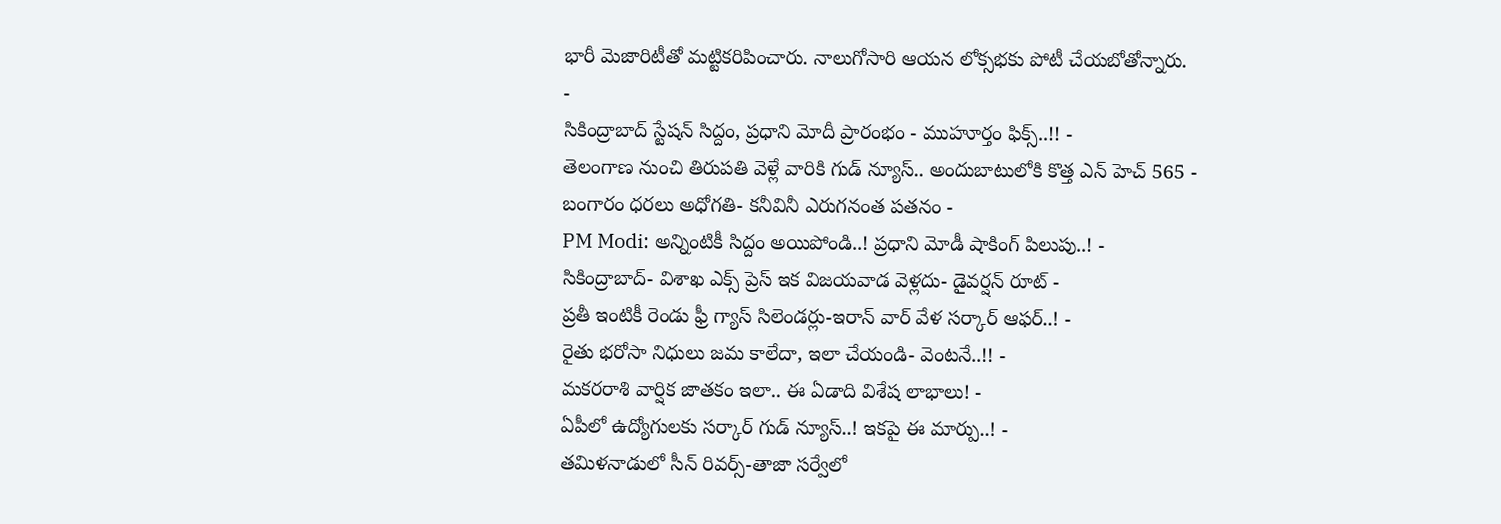భారీ మెజారిటీతో మట్టికరిపించారు. నాలుగోసారి ఆయన లోక్సభకు పోటీ చేయబోతోన్నారు.
-
సికింద్రాబాద్ స్టేషన్ సిద్దం, ప్రధాని మోదీ ప్రారంభం - ముహూర్తం ఫిక్స్..!! -
తెలంగాణ నుంచి తిరుపతి వెళ్లే వారికి గుడ్ న్యూస్.. అందుబాటులోకి కొత్త ఎన్ హెచ్ 565 -
బంగారం ధరలు అధోగతి- కనీవినీ ఎరుగనంత పతనం -
PM Modi: అన్నింటికీ సిద్దం అయిపోండి..! ప్రధాని మోడీ షాకింగ్ పిలుపు..! -
సికింద్రాబాద్- విశాఖ ఎక్స్ ప్రెస్ ఇక విజయవాడ వెళ్లదు- డైవర్షన్ రూట్ -
ప్రతీ ఇంటికీ రెండు ఫ్రీ గ్యాస్ సిలెండర్లు-ఇరాన్ వార్ వేళ సర్కార్ ఆఫర్..! -
రైతు భరోసా నిధులు జమ కాలేదా, ఇలా చేయండి- వెంటనే..!! -
మకరరాశి వార్షిక జాతకం ఇలా.. ఈ ఏడాది విశేష లాభాలు! -
ఏపీలో ఉద్యోగులకు సర్కార్ గుడ్ న్యూస్..! ఇకపై ఈ మార్పు..! -
తమిళనాడులో సీన్ రివర్స్-తాజా సర్వేలో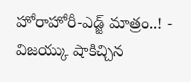హోరాహోరీ-ఎడ్జ్ మాత్రం..! -
విజయ్కు షాకిచ్చిన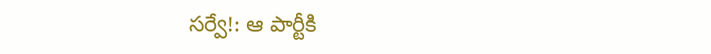సర్వే!: ఆ పార్టీకి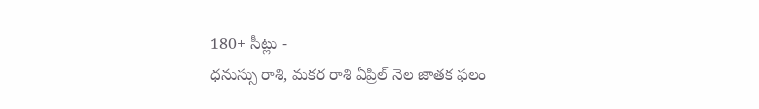180+ సీట్లు -
ధనుస్సు రాశి, మకర రాశి ఏప్రిల్ నెల జాతక ఫలం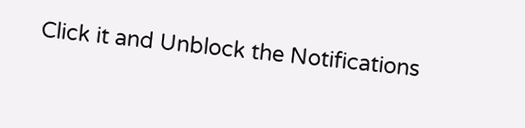Click it and Unblock the Notifications